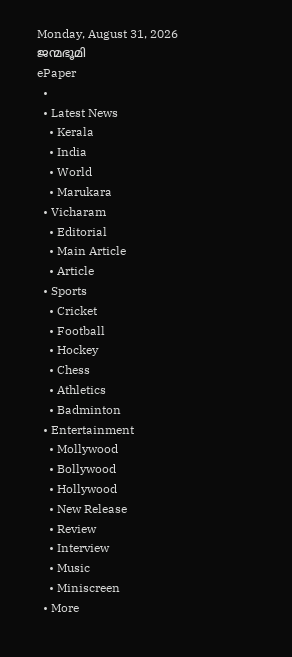Monday, August 31, 2026
ജന്മഭൂമി
ePaper
  •
  • Latest News
    • Kerala
    • India
    • World
    • Marukara
  • Vicharam
    • Editorial
    • Main Article
    • Article
  • Sports
    • Cricket
    • Football
    • Hockey
    • Chess
    • Athletics
    • Badminton
  • Entertainment
    • Mollywood
    • Bollywood
    • Hollywood
    • New Release
    • Review
    • Interview
    • Music
    • Miniscreen
  • More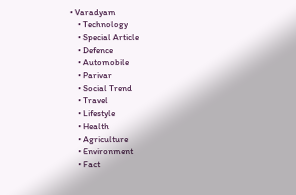• Varadyam
    • Technology
    • Special Article
    • Defence
    • Automobile
    • Parivar
    • Social Trend
    • Travel
    • Lifestyle
    • Health
    • Agriculture
    • Environment
    • Fact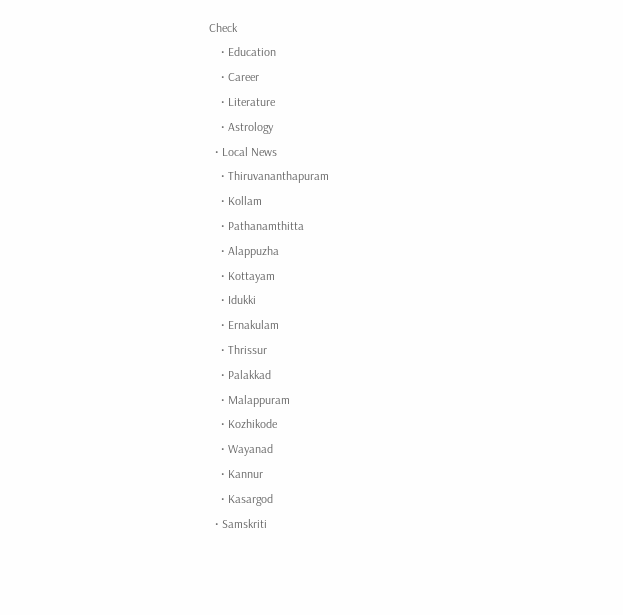Check
    • Education
    • Career
    • Literature
    • Astrology
  • Local News
    • Thiruvananthapuram
    • Kollam
    • Pathanamthitta
    • Alappuzha
    • Kottayam
    • Idukki
    • Ernakulam
    • Thrissur
    • Palakkad
    • Malappuram
    • Kozhikode
    • Wayanad
    • Kannur
    • Kasargod
  • Samskriti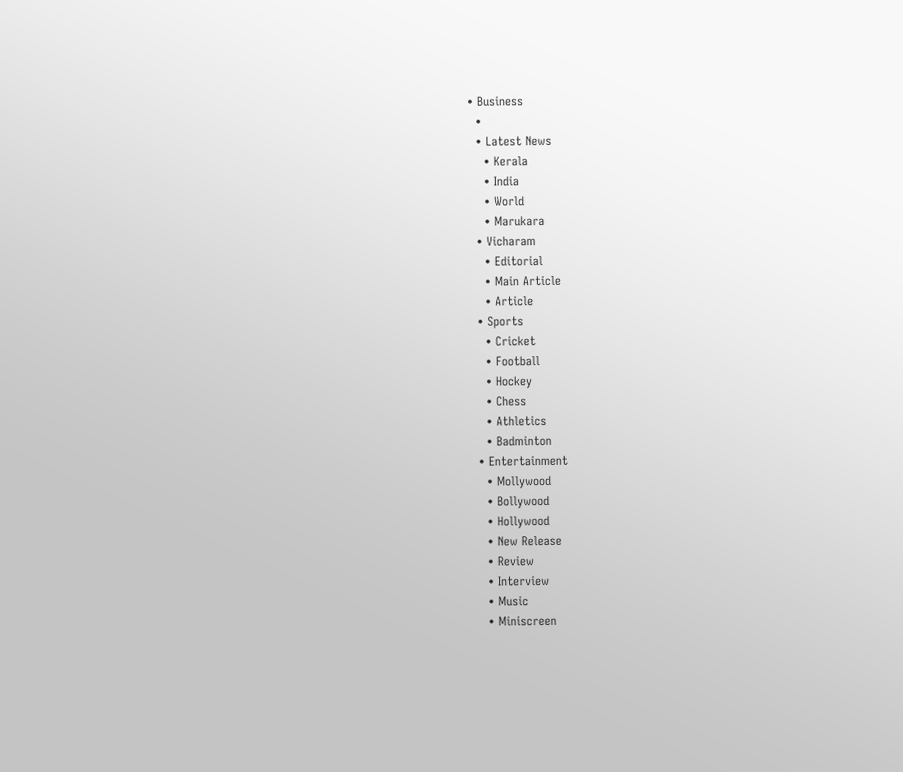• Business
  •
  • Latest News
    • Kerala
    • India
    • World
    • Marukara
  • Vicharam
    • Editorial
    • Main Article
    • Article
  • Sports
    • Cricket
    • Football
    • Hockey
    • Chess
    • Athletics
    • Badminton
  • Entertainment
    • Mollywood
    • Bollywood
    • Hollywood
    • New Release
    • Review
    • Interview
    • Music
    • Miniscreen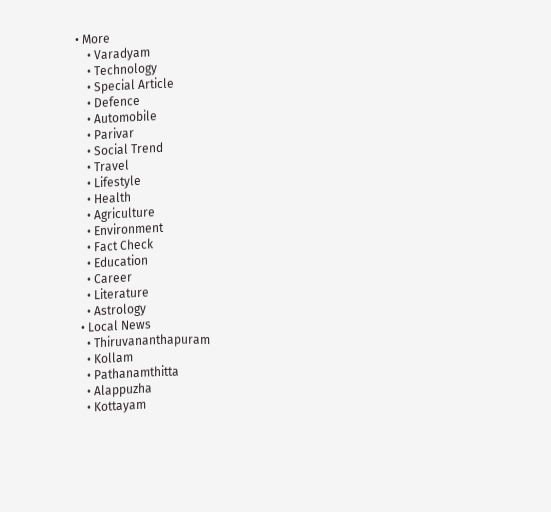• More
    • Varadyam
    • Technology
    • Special Article
    • Defence
    • Automobile
    • Parivar
    • Social Trend
    • Travel
    • Lifestyle
    • Health
    • Agriculture
    • Environment
    • Fact Check
    • Education
    • Career
    • Literature
    • Astrology
  • Local News
    • Thiruvananthapuram
    • Kollam
    • Pathanamthitta
    • Alappuzha
    • Kottayam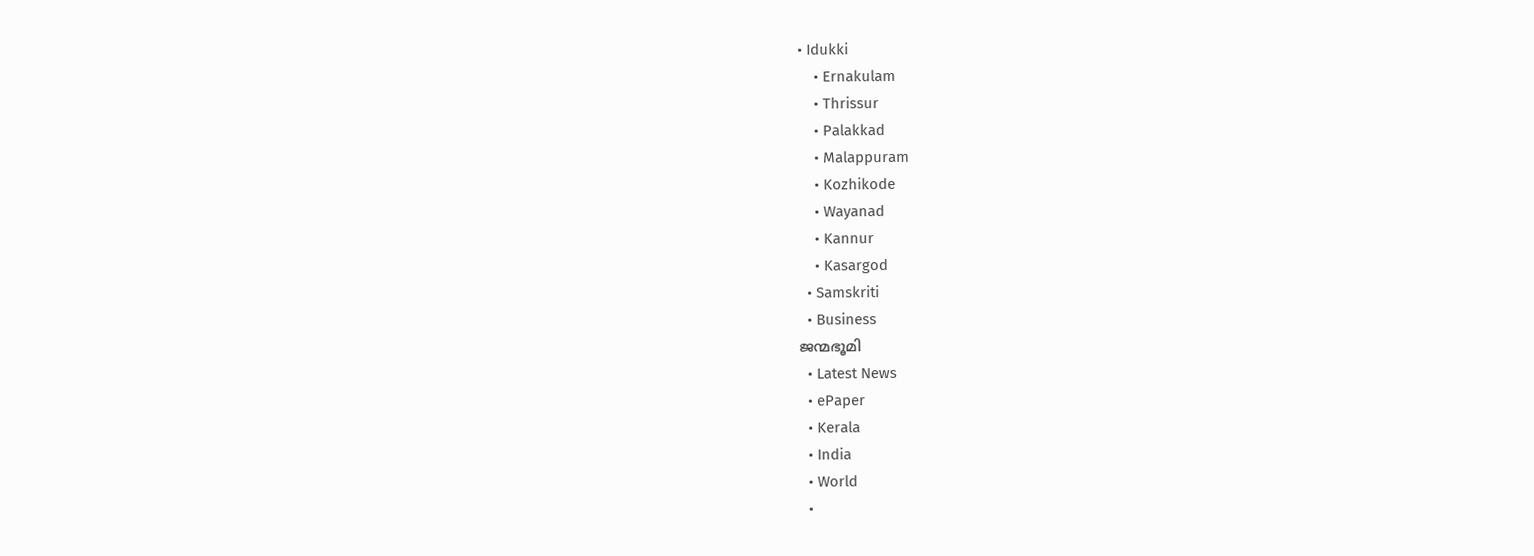• Idukki
    • Ernakulam
    • Thrissur
    • Palakkad
    • Malappuram
    • Kozhikode
    • Wayanad
    • Kannur
    • Kasargod
  • Samskriti
  • Business
ജന്മഭൂമി
  • Latest News
  • ePaper
  • Kerala
  • India
  • World
  •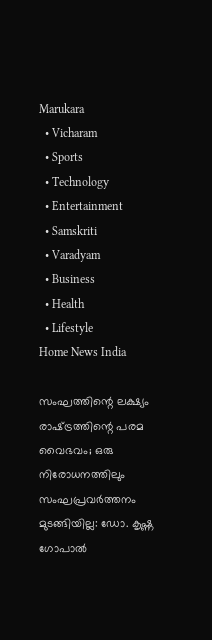Marukara
  • Vicharam
  • Sports
  • Technology
  • Entertainment
  • Samskriti
  • Varadyam
  • Business
  • Health
  • Lifestyle
Home News India

സംഘത്തിന്റെ ലക്ഷ്യം രാഷ്‌ട്രത്തിന്റെ പരമ വൈഭവം; ഒരു നിരോധനത്തിലും സംഘപ്രവര്‍ത്തനം മുടങ്ങിയില്ല: ഡോ. കൃഷ്ണ ഗോപാല്‍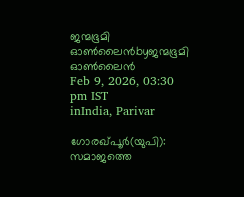ജന്മഭൂമി ഓണ്‍ലൈന്‍byജന്മഭൂമി ഓണ്‍ലൈന്‍
Feb 9, 2026, 03:30 pm IST
inIndia, Parivar

ഗോരഖ്പൂര്‍(യുപി): സമാജത്തെ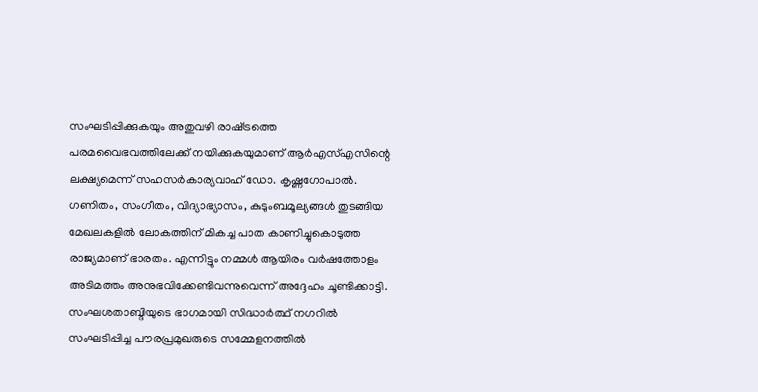സംഘടിപ്പിക്കുകയും അതുവഴി രാഷ്‌ട്രത്തെ പരമവൈഭവത്തിലേക്ക് നയിക്കുകയുമാണ് ആര്‍എസ്എസിന്റെ ലക്ഷ്യമെന്ന് സഹസര്‍കാര്യവാഹ് ഡോ. കൃഷ്ണഗോപാല്‍. ഗണിതം, സംഗീതം, വിദ്യാഭ്യാസം, കുടുംബമൂല്യങ്ങള്‍ തുടങ്ങിയ മേഖലകളില്‍ ലോകത്തിന് മികച്ച പാത കാണിച്ചുകൊടുത്ത രാജ്യമാണ് ഭാരതം. എന്നിട്ടും നമ്മള്‍ ആയിരം വര്‍ഷത്തോളം അടിമത്തം അനുഭവിക്കേണ്ടിവന്നുവെന്ന് അദ്ദേഹം ചൂണ്ടിക്കാട്ടി. സംഘശതാബ്ദിയുടെ ഭാഗമായി സിദ്ധാര്‍ത്ഥ് നഗറില്‍ സംഘടിപ്പിച്ച പൗരപ്രമുഖരുടെ സമ്മേളനത്തില്‍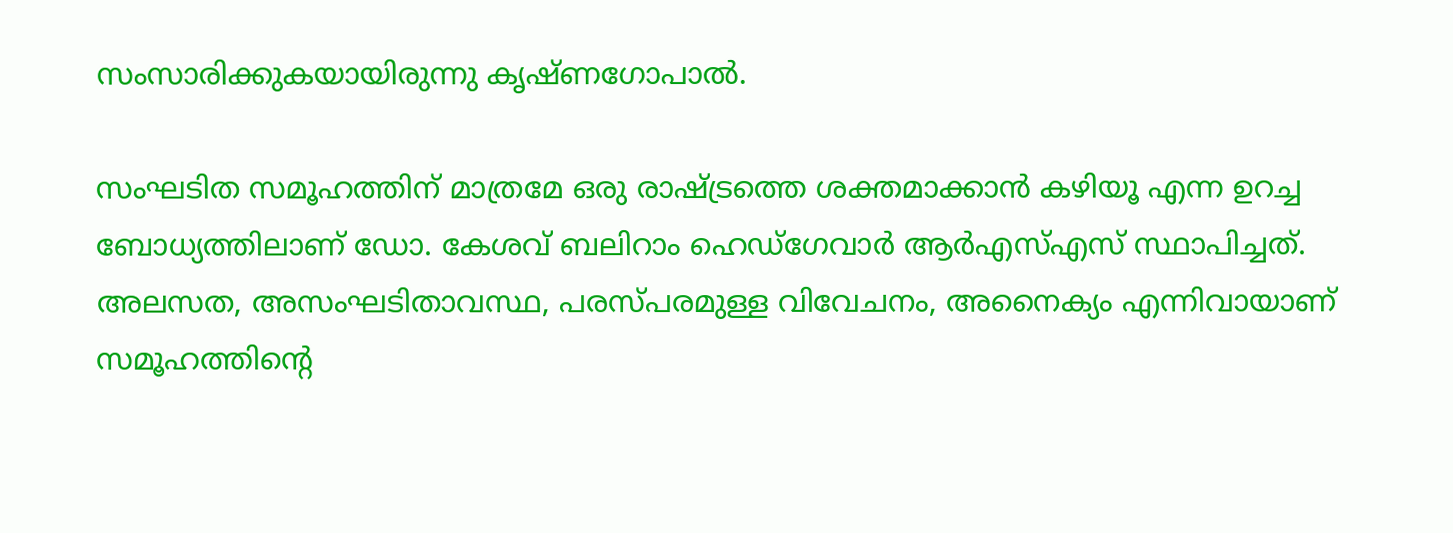സംസാരിക്കുകയായിരുന്നു കൃഷ്ണഗോപാല്‍.

സംഘടിത സമൂഹത്തിന് മാത്രമേ ഒരു രാഷ്‌ട്രത്തെ ശക്തമാക്കാന്‍ കഴിയൂ എന്ന ഉറച്ച ബോധ്യത്തിലാണ് ഡോ. കേശവ് ബലിറാം ഹെഡ്ഗേവാര്‍ ആര്‍എസ്എസ് സ്ഥാപിച്ചത്. അലസത, അസംഘടിതാവസ്ഥ, പരസ്പരമുള്ള വിവേചനം, അനൈക്യം എന്നിവായാണ് സമൂഹത്തിന്റെ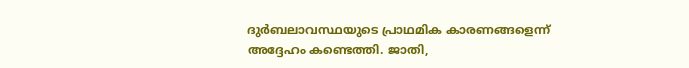ദുര്‍ബലാവസ്ഥയുടെ പ്രാഥമിക കാരണങ്ങളെന്ന് അദ്ദേഹം കണ്ടെത്തി. ജാതി,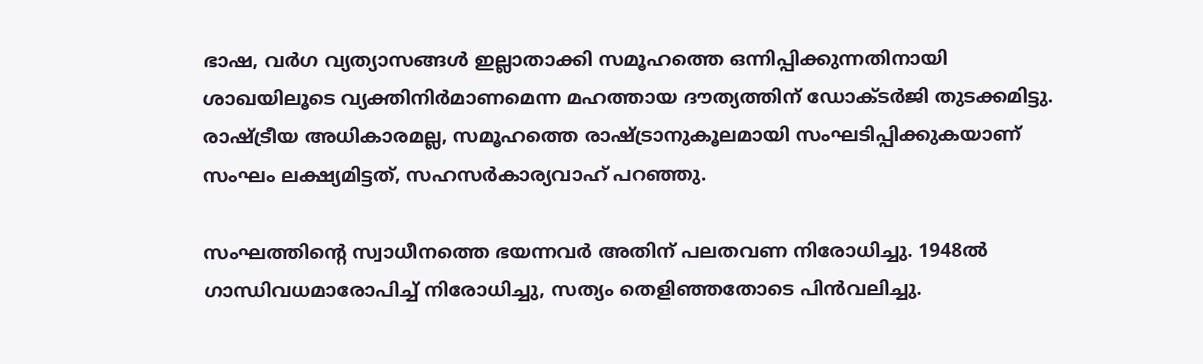ഭാഷ, വര്‍ഗ വ്യത്യാസങ്ങള്‍ ഇല്ലാതാക്കി സമൂഹത്തെ ഒന്നിപ്പിക്കുന്നതിനായി ശാഖയിലൂടെ വ്യക്തിനിര്‍മാണമെന്ന മഹത്തായ ദൗത്യത്തിന് ഡോക്ടര്‍ജി തുടക്കമിട്ടു. രാഷ്‌ട്രീയ അധികാരമല്ല, സമൂഹത്തെ രാഷ്‌ട്രാനുകൂലമായി സംഘടിപ്പിക്കുകയാണ് സംഘം ലക്ഷ്യമിട്ടത്, സഹസര്‍കാര്യവാഹ് പറഞ്ഞു.

സംഘത്തിന്റെ സ്വാധീനത്തെ ഭയന്നവര്‍ അതിന് പലതവണ നിരോധിച്ചു. 1948ല്‍ ഗാന്ധിവധമാരോപിച്ച് നിരോധിച്ചു, സത്യം തെളിഞ്ഞതോടെ പിന്‍വലിച്ചു.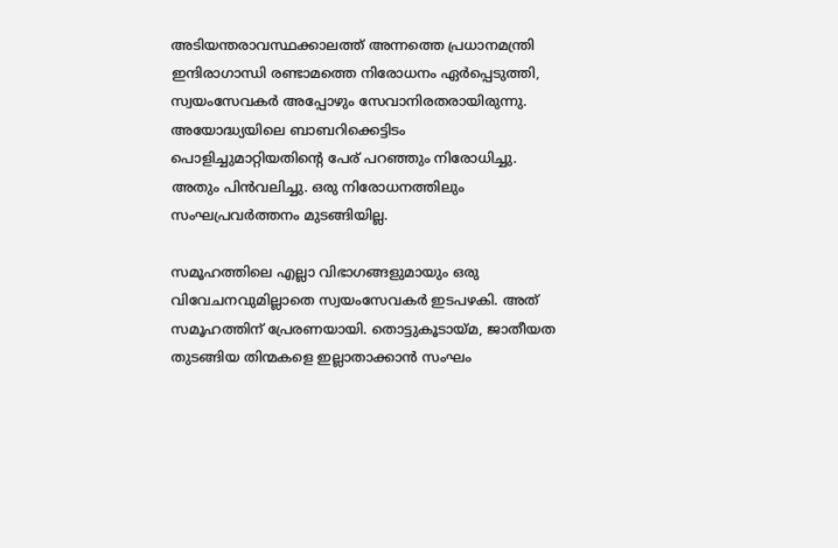അടിയന്തരാവസ്ഥക്കാലത്ത് അന്നത്തെ പ്രധാനമന്ത്രി ഇന്ദിരാഗാന്ധി രണ്ടാമത്തെ നിരോധനം ഏര്‍പ്പെടുത്തി, സ്വയംസേവകര്‍ അപ്പോഴും സേവാനിരതരായിരുന്നു. അയോദ്ധ്യയിലെ ബാബറിക്കെട്ടിടം പൊളിച്ചുമാറ്റിയതിന്റെ പേര് പറഞ്ഞും നിരോധിച്ചു. അതും പിന്‍വലിച്ചു. ഒരു നിരോധനത്തിലും സംഘപ്രവര്‍ത്തനം മുടങ്ങിയില്ല.

സമൂഹത്തിലെ എല്ലാ വിഭാഗങ്ങളുമായും ഒരു വിവേചനവുമില്ലാതെ സ്വയംസേവകര്‍ ഇടപഴകി. അത് സമൂഹത്തിന് പ്രേരണയായി. തൊട്ടുകൂടായ്‌മ, ജാതീയത തുടങ്ങിയ തിന്മകളെ ഇല്ലാതാക്കാന്‍ സംഘം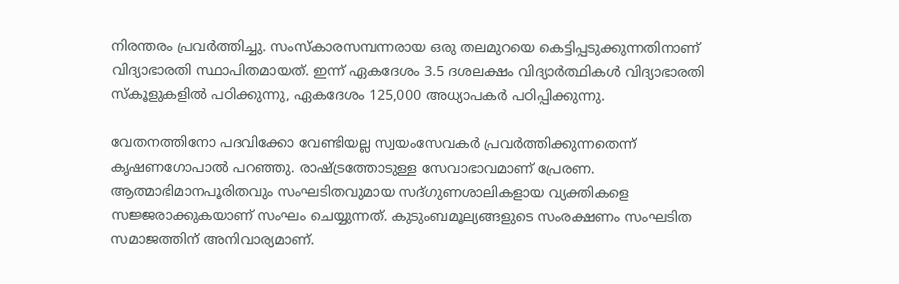നിരന്തരം പ്രവര്‍ത്തിച്ചു. സംസ്‌കാരസമ്പന്നരായ ഒരു തലമുറയെ കെട്ടിപ്പടുക്കുന്നതിനാണ് വിദ്യാഭാരതി സ്ഥാപിതമായത്. ഇന്ന് ഏകദേശം 3.5 ദശലക്ഷം വിദ്യാര്‍ത്ഥികള്‍ വിദ്യാഭാരതി സ്‌കൂളുകളില്‍ പഠിക്കുന്നു, ഏകദേശം 125,000 അധ്യാപകര്‍ പഠിപ്പിക്കുന്നു.

വേതനത്തിനോ പദവിക്കോ വേണ്ടിയല്ല സ്വയംസേവകര്‍ പ്രവര്‍ത്തിക്കുന്നതെന്ന് കൃഷണഗോപാല്‍ പറഞ്ഞു. രാഷ്‌ട്രത്തോടുള്ള സേവാഭാവമാണ് പ്രേരണ. ആത്മാഭിമാനപൂരിതവും സംഘടിതവുമായ സദ്ഗുണശാലികളായ വ്യക്തികളെ സജ്ജരാക്കുകയാണ് സംഘം ചെയ്യുന്നത്. കുടുംബമൂല്യങ്ങളുടെ സംരക്ഷണം സംഘടിത സമാജത്തിന് അനിവാര്യമാണ്.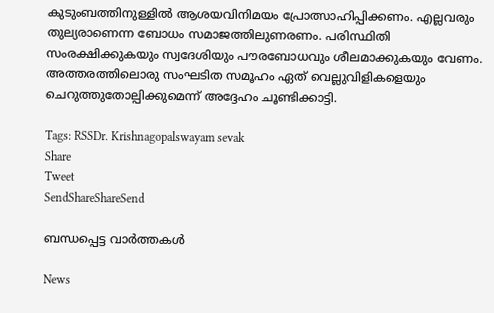കുടുംബത്തിനുള്ളില്‍ ആശയവിനിമയം പ്രോത്സാഹിപ്പിക്കണം. എല്ലവരും തുല്യരാണെന്ന ബോധം സമാജത്തിലുണരണം. പരിസ്ഥിതി സംരക്ഷിക്കുകയും സ്വദേശിയും പൗരബോധവും ശീലമാക്കുകയും വേണം. അത്തരത്തിലൊരു സംഘടിത സമൂഹം ഏത് വെല്ലുവിളികളെയും ചെറുത്തുതോല്പിക്കുമെന്ന് അദ്ദേഹം ചൂണ്ടിക്കാട്ടി.

Tags: RSSDr. Krishnagopalswayam sevak
Share
Tweet
SendShareShareSend

ബന്ധപ്പെട്ട വാര്‍ത്തകള്‍

News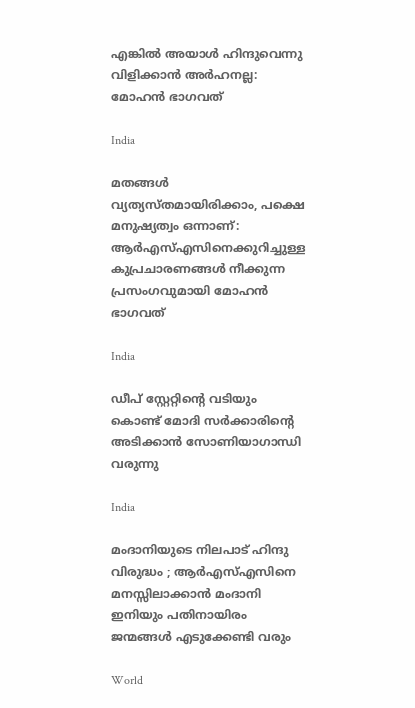എങ്കിൽ അയാൾ ഹിന്ദുവെന്നു വിളിക്കാൻ അർഹനല്ല: മോഹൻ ഭാഗവത്

India

മതങ്ങള്‍ വ്യത്യസ്തമായിരിക്കാം, പക്ഷെ മനുഷ്യത്വം ഒന്നാണ്: ആര്‍എസ്എസിനെക്കുറിച്ചുള്ള കുപ്രചാരണങ്ങള്‍ നീക്കുന്ന പ്രസംഗവുമായി മോഹന്‍ ഭാഗവത്

India

ഡീപ് സ്റ്റേറ്റിന്റെ വടിയും കൊണ്ട് മോദി സര്‍ക്കാരിന്റെ അടിക്കാന്‍ സോണിയാഗാന്ധി വരുന്നു

India

മംദാനിയുടെ നിലപാട് ഹിന്ദു വിരുദ്ധം ; ആർ‌എസ്‌എസിനെ മനസ്സിലാക്കാൻ മംദാനി ഇനിയും പതിനായിരം ജന്മങ്ങൾ എടുക്കേണ്ടി വരും

World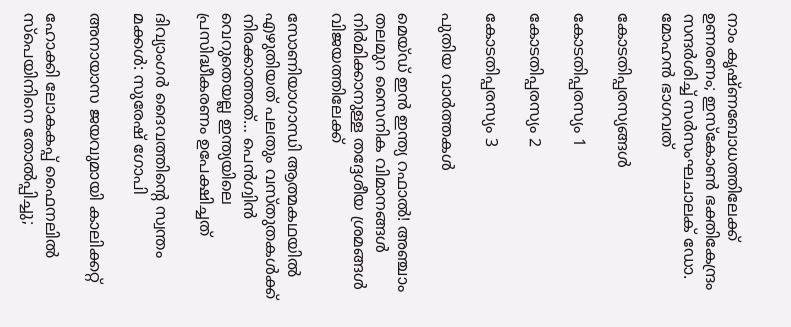നാം കൃഷ്ണബോധത്തിലേക്ക് ഉണരണം; ഇസ്‌കോണ്‍ ഭക്തികേന്ദ്രം സന്ദര്‍ശിച്ച് സര്‍സംഘചാലക് ഡോ. മോഹന്‍ ഭാഗവത്

കോടതിപ്പരസ്യങ്ങള്‍

കോടതിപ്പരസ്യം 1

കോടതിപ്പരസ്യം 2

കോടതിപ്പരസ്യം 3

പുതിയ വാര്‍ത്തകള്‍

മെയ്ഡ് ഇന്‍ ഇന്ത്യ റഫാല്‍! അഞ്ചാം തലമുറ സൈനിക വിമാനങ്ങള്‍ നിര്‍മിക്കാനുള്ള തദ്ദേശീയ ശ്രമങ്ങള്‍ വിജയത്തിലേക്ക്

സോണിയാഗാന്ധി ആത്മകഥയില്‍ എഴുതിയത് പലതും വസ്തുതകള്‍ക്ക് നിരക്കാത്തത്… പെന്‍ഗ്വിന്‍ വെറുതെയല്ല ഇന്ത്യയിലെ പ്രസിദ്ധീകരണം ഉപേക്ഷിച്ചത്

ദിവ്യാംഗര്‍ ദൈവത്തിന്റെ സ്വന്തം മക്കള്‍: സുരേഷ് ഗോപി

അനായാസ ജയവുമായി കാലിക്കറ്റ്

ഹോക്കി ലോകകപ്പ് ഫൈനലില്‍ സ്‌പെയിനിനെ തോല്‍പ്പിച്ചു;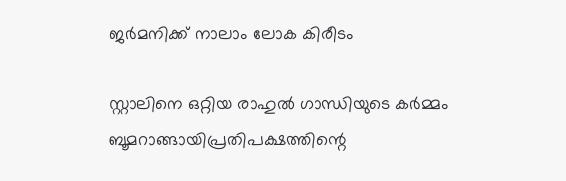ജര്‍മനിക്ക് നാലാം ലോക കിരീടം

സ്റ്റാലിനെ ഒറ്റിയ രാഹുല്‍ ഗാന്ധിയുടെ കര്‍മ്മം ബൂമറാങ്ങായിപ്രതിപക്ഷത്തിന്റെ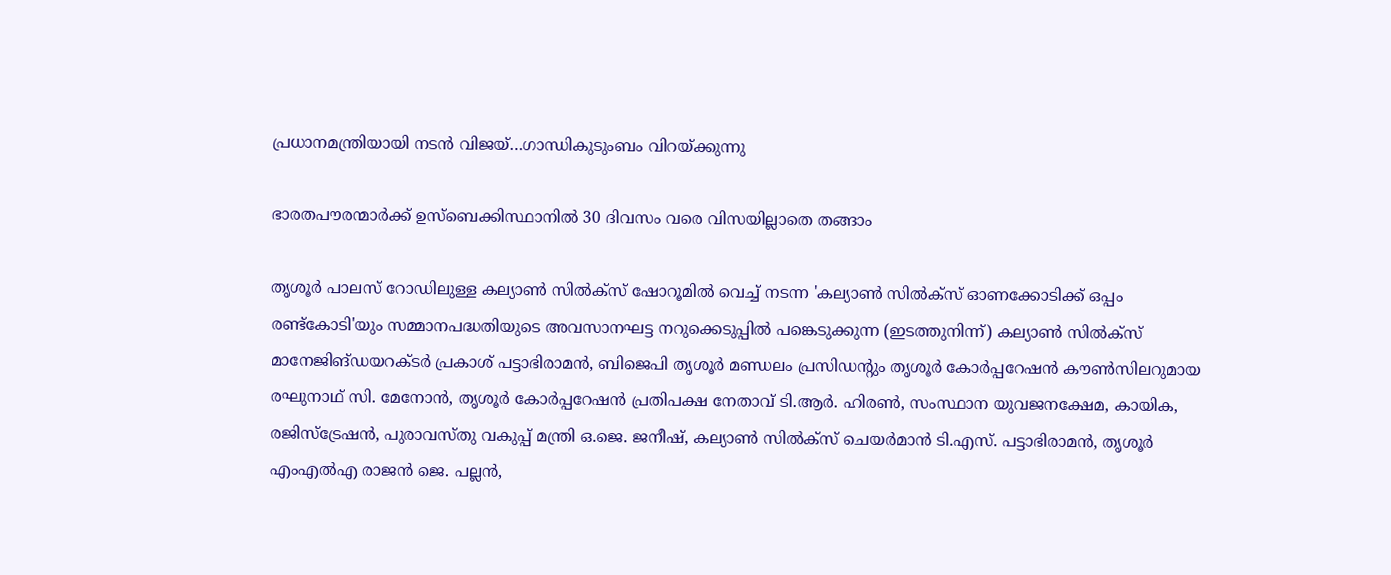പ്രധാനമന്ത്രിയായി നടന്‍ വിജയ്…ഗാന്ധികുടുംബം വിറയ്‌ക്കുന്നു

ഭാരതപൗരന്മാര്‍ക്ക് ഉസ്ബെക്കിസ്ഥാനില്‍ 30 ദിവസം വരെ വിസയില്ലാതെ തങ്ങാം

തൃശൂര്‍ പാലസ് റോഡിലുള്ള കല്യാണ്‍ സില്‍ക്‌സ് ഷോറൂമില്‍ വെച്ച് നടന്ന 'കല്യാണ്‍ സില്‍ക്‌സ് ഓണക്കോടിക്ക് ഒപ്പം രണ്ട്‌കോടി'യും സമ്മാനപദ്ധതിയുടെ അവസാനഘട്ട നറുക്കെടുപ്പില്‍ പങ്കെടുക്കുന്ന (ഇടത്തുനിന്ന്) കല്യാണ്‍ സില്‍ക്‌സ് മാനേജിങ്ഡയറക്ടര്‍ പ്രകാശ് പട്ടാഭിരാമന്‍, ബിജെപി തൃശൂര്‍ മണ്ഡലം പ്രസിഡന്റും തൃശൂര്‍ കോര്‍പ്പറേഷന്‍ കൗണ്‍സിലറുമായ രഘുനാഥ് സി. മേനോന്‍, തൃശൂര്‍ കോര്‍പ്പറേഷന്‍ പ്രതിപക്ഷ നേതാവ് ടി.ആര്‍. ഹിരണ്‍, സംസ്ഥാന യുവജനക്ഷേമ, കായിക, രജിസ്‌ട്രേഷന്‍, പുരാവസ്തു വകുപ്പ് മന്ത്രി ഒ.ജെ. ജനീഷ്, കല്യാണ്‍ സില്‍ക്‌സ് ചെയര്‍മാന്‍ ടി.എസ്. പട്ടാഭിരാമന്‍, തൃശൂര്‍ എംഎല്‍എ രാജന്‍ ജെ. പല്ലന്‍,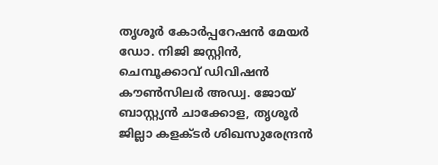തൃശൂര്‍ കോര്‍പ്പറേഷന്‍ മേയര്‍ ഡോ. നിജി ജസ്റ്റിന്‍, ചെമ്പൂക്കാവ് ഡിവിഷന്‍ കൗണ്‍സിലര്‍ അഡ്വ. ജോയ് ബാസ്റ്റ്യന്‍ ചാക്കോള, തൃശൂര്‍ ജില്ലാ കളക്ടര്‍ ശിഖസുരേന്ദ്രന്‍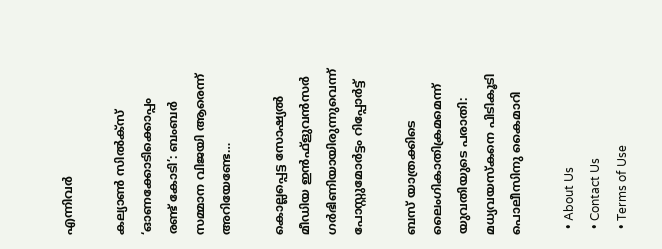എന്നിവര്‍

കല്യാണ്‍ സില്‍ക്‌സ് ‘ഓണക്കോടിക്കൊപ്പം രണ്ട് കോടി’: ബംബര്‍ സമ്മാന വിജയി ആരെന്ന് അറിയേണ്ടേ…

കൊല്ലപ്പെട്ട സോഷ്യല്‍ മീഡിയ ഇന്‍ഫ്‌ളുവന്‍സര്‍ ഗര്‍ഭിണിയായിരുന്നുവെന്ന് പോസ്റ്റുമോര്‍ട്ടം റിപ്പോര്‍ട്ട്

ബസ് യാത്രക്കിടെ ലൈംഗികാതിക്രമമെന്ന് യുവതിയുടെ പരാതി: മധ്യവയസ്‌കനെ പിടികൂടി പൊലീസിനു കൈമാറി

  • About Us
  • Contact Us
  • Terms of Use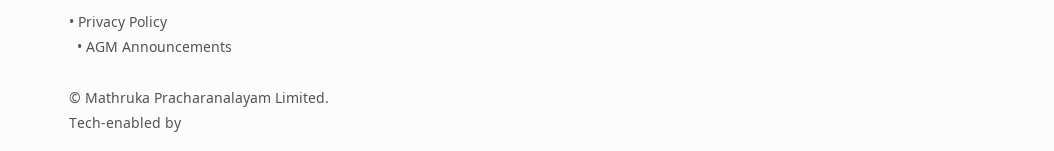• Privacy Policy
  • AGM Announcements

© Mathruka Pracharanalayam Limited.
Tech-enabled by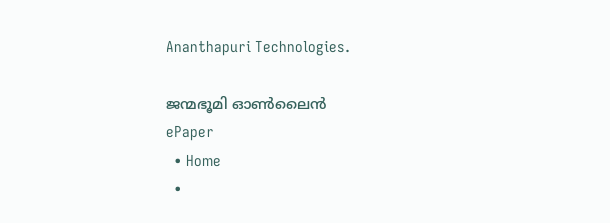Ananthapuri Technologies.

ജന്മഭൂമി ഓണ്‍ലൈന്‍
ePaper
  • Home
  •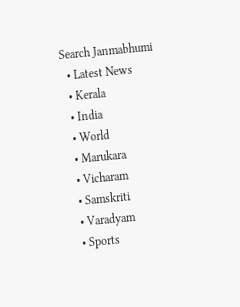Search Janmabhumi
  • Latest News
  • Kerala
  • India
  • World
  • Marukara
  • Vicharam
  • Samskriti
  • Varadyam
  • Sports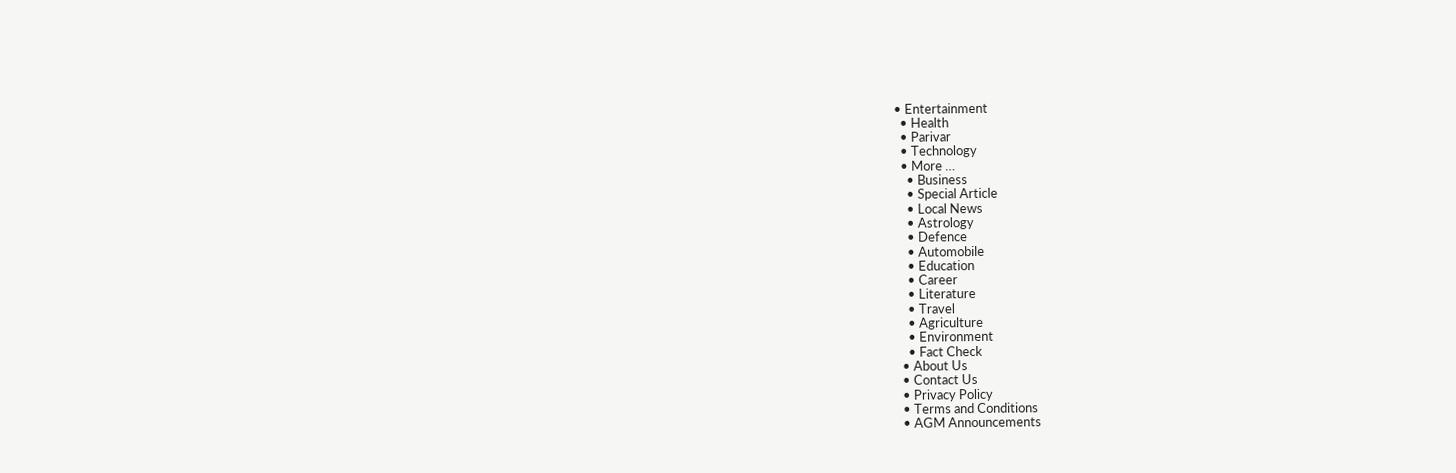• Entertainment
  • Health
  • Parivar
  • Technology
  • More …
    • Business
    • Special Article
    • Local News
    • Astrology
    • Defence
    • Automobile
    • Education
    • Career
    • Literature
    • Travel
    • Agriculture
    • Environment
    • Fact Check
  • About Us
  • Contact Us
  • Privacy Policy
  • Terms and Conditions
  • AGM Announcements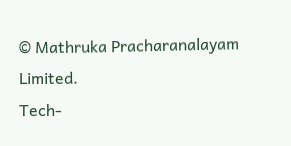© Mathruka Pracharanalayam Limited.
Tech-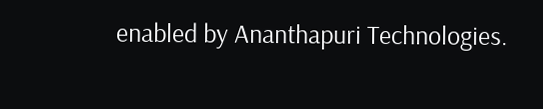enabled by Ananthapuri Technologies.